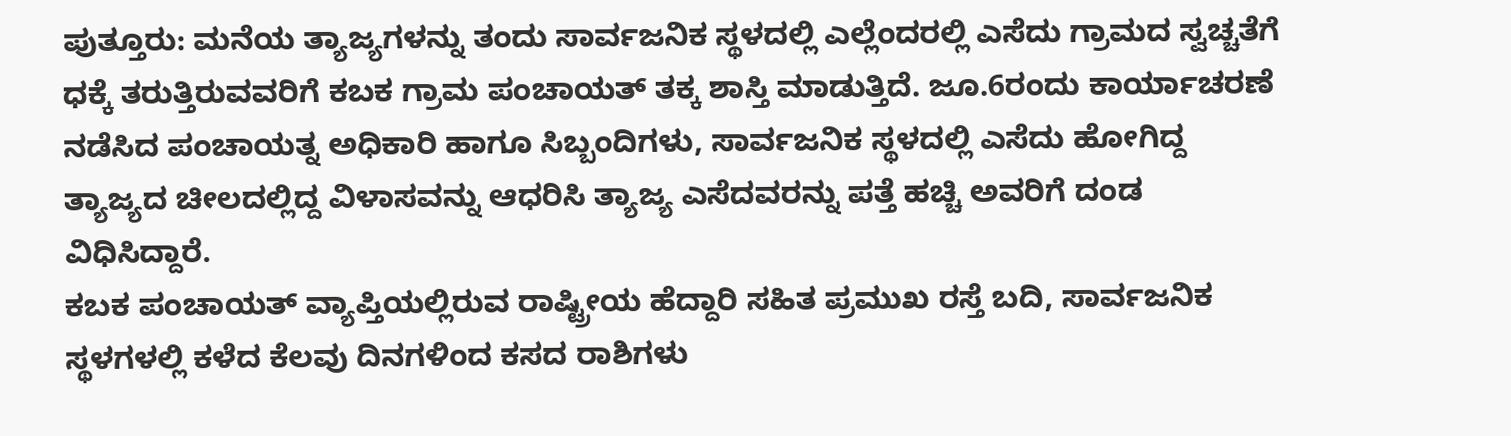ಪುತ್ತೂರು: ಮನೆಯ ತ್ಯಾಜ್ಯಗಳನ್ನು ತಂದು ಸಾರ್ವಜನಿಕ ಸ್ಥಳದಲ್ಲಿ ಎಲ್ಲೆಂದರಲ್ಲಿ ಎಸೆದು ಗ್ರಾಮದ ಸ್ವಚ್ಚತೆಗೆ ಧಕ್ಕೆ ತರುತ್ತಿರುವವರಿಗೆ ಕಬಕ ಗ್ರಾಮ ಪಂಚಾಯತ್ ತಕ್ಕ ಶಾಸ್ತಿ ಮಾಡುತ್ತಿದೆ. ಜೂ.6ರಂದು ಕಾರ್ಯಾಚರಣೆ ನಡೆಸಿದ ಪಂಚಾಯತ್ನ ಅಧಿಕಾರಿ ಹಾಗೂ ಸಿಬ್ಬಂದಿಗಳು, ಸಾರ್ವಜನಿಕ ಸ್ಥಳದಲ್ಲಿ ಎಸೆದು ಹೋಗಿದ್ದ ತ್ಯಾಜ್ಯದ ಚೀಲದಲ್ಲಿದ್ದ ವಿಳಾಸವನ್ನು ಆಧರಿಸಿ ತ್ಯಾಜ್ಯ ಎಸೆದವರನ್ನು ಪತ್ತೆ ಹಚ್ಚಿ ಅವರಿಗೆ ದಂಡ ವಿಧಿಸಿದ್ದಾರೆ.
ಕಬಕ ಪಂಚಾಯತ್ ವ್ಯಾಪ್ತಿಯಲ್ಲಿರುವ ರಾಷ್ಟ್ರೀಯ ಹೆದ್ದಾರಿ ಸಹಿತ ಪ್ರಮುಖ ರಸ್ತೆ ಬದಿ, ಸಾರ್ವಜನಿಕ ಸ್ಥಳಗಳಲ್ಲಿ ಕಳೆದ ಕೆಲವು ದಿನಗಳಿಂದ ಕಸದ ರಾಶಿಗಳು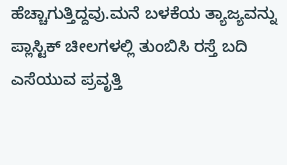ಹೆಚ್ಚಾಗುತ್ತಿದ್ದವು.ಮನೆ ಬಳಕೆಯ ತ್ಯಾಜ್ಯವನ್ನು ಪ್ಲಾಸ್ಟಿಕ್ ಚೀಲಗಳಲ್ಲಿ ತುಂಬಿಸಿ ರಸ್ತೆ ಬದಿ ಎಸೆಯುವ ಪ್ರವೃತ್ತಿ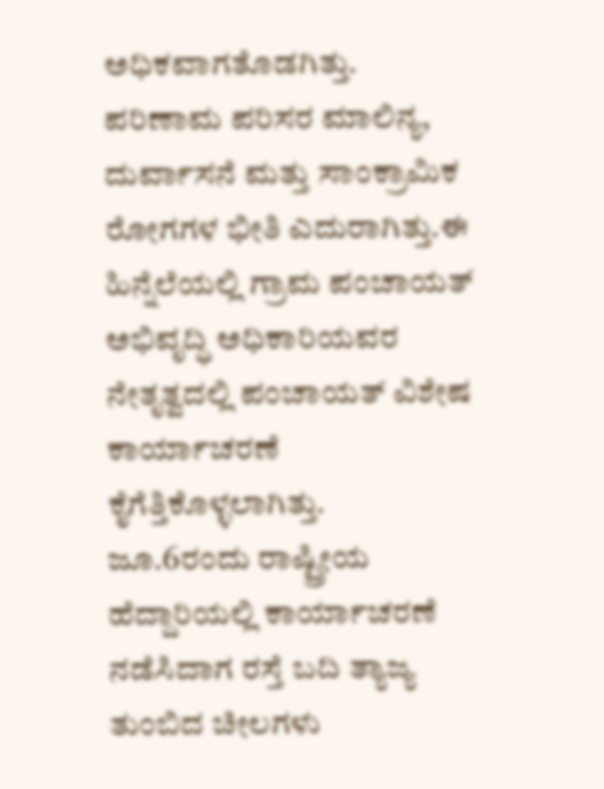ಅಧಿಕವಾಗತೊಡಗಿತ್ತು.
ಪರಿಣಾಮ ಪರಿಸರ ಮಾಲಿನ್ಯ, ದುರ್ವಾಸನೆ ಮತ್ತು ಸಾಂಕ್ರಾಮಿಕ ರೋಗಗಳ ಭೀತಿ ಎದುರಾಗಿತ್ತು.ಈ ಹಿನ್ನೆಲೆಯಲ್ಲಿ ಗ್ರಾಮ ಪಂಚಾಯತ್ ಅಭಿವೃದ್ಧಿ ಅಧಿಕಾರಿಯವರ ನೇತೃತ್ವದಲ್ಲಿ ಪಂಚಾಯತ್ ವಿಶೇಷ ಕಾರ್ಯಾಚರಣೆ ಕೈಗೆತ್ತಿಕೊಳ್ಳಲಾಗಿತ್ತು.
ಜೂ.6ರಂದು ರಾಷ್ಟ್ರೀಯ ಹೆದ್ದಾರಿಯಲ್ಲಿ ಕಾರ್ಯಾಚರಣೆ ನಡೆಸಿದಾಗ ರಸ್ತೆ ಬದಿ ತ್ಯಾಜ್ಯ ತುಂಬಿದ ಚೀಲಗಳು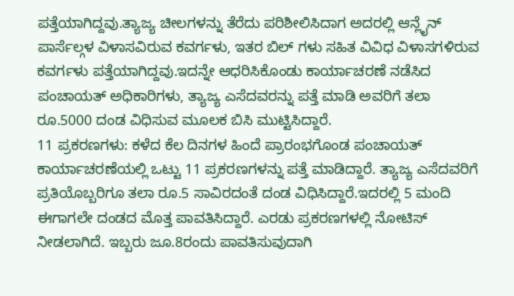ಪತ್ತೆಯಾಗಿದ್ದವು.ತ್ಯಾಜ್ಯ ಚೀಲಗಳನ್ನು ತೆರೆದು ಪರಿಶೀಲಿಸಿದಾಗ ಅದರಲ್ಲಿ ಆನ್ಲೈನ್ ಪಾರ್ಸೆಲ್ಗಳ ವಿಳಾಸವಿರುವ ಕವರ್ಗಳು, ಇತರ ಬಿಲ್ ಗಳು ಸಹಿತ ವಿವಿಧ ವಿಳಾಸಗಳಿರುವ ಕವರ್ಗಳು ಪತ್ತೆಯಾಗಿದ್ದವು.ಇದನ್ನೇ ಆಧರಿಸಿಕೊಂಡು ಕಾರ್ಯಾಚರಣೆ ನಡೆಸಿದ ಪಂಚಾಯತ್ ಅಧಿಕಾರಿಗಳು, ತ್ಯಾಜ್ಯ ಎಸೆದವರನ್ನು ಪತ್ತೆ ಮಾಡಿ ಅವರಿಗೆ ತಲಾ ರೂ.5000 ದಂಡ ವಿಧಿಸುವ ಮೂಲಕ ಬಿಸಿ ಮುಟ್ಟಿಸಿದ್ದಾರೆ.
11 ಪ್ರಕರಣಗಳು: ಕಳೆದ ಕೆಲ ದಿನಗಳ ಹಿಂದೆ ಪ್ರಾರಂಭಗೊಂಡ ಪಂಚಾಯತ್ ಕಾರ್ಯಾಚರಣೆಯಲ್ಲಿ ಒಟ್ಟು 11 ಪ್ರಕರಣಗಳನ್ನು ಪತ್ತೆ ಮಾಡಿದ್ದಾರೆ. ತ್ಯಾಜ್ಯ ಎಸೆದವರಿಗೆ ಪ್ರತಿಯೊಬ್ಬರಿಗೂ ತಲಾ ರೂ.5 ಸಾವಿರದಂತೆ ದಂಡ ವಿಧಿಸಿದ್ದಾರೆ.ಇದರಲ್ಲಿ 5 ಮಂದಿ ಈಗಾಗಲೇ ದಂಡದ ಮೊತ್ತ ಪಾವತಿಸಿದ್ದಾರೆ. ಎರಡು ಪ್ರಕರಣಗಳಲ್ಲಿ ನೋಟಿಸ್ ನೀಡಲಾಗಿದೆ. ಇಬ್ಬರು ಜೂ.8ರಂದು ಪಾವತಿಸುವುದಾಗಿ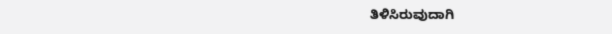ತಿಳಿಸಿರುವುದಾಗಿ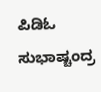ಪಿಡಿಓ ಸುಭಾಷ್ಚಂದ್ರ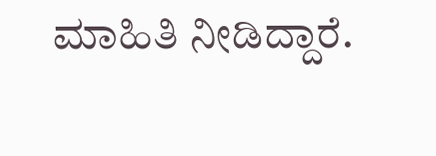ಮಾಹಿತಿ ನೀಡಿದ್ದಾರೆ.